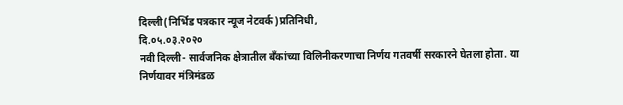दिल्ली(निर्भिड पत्रकार न्यूज नेटवर्क)प्रतिनिधी,
दि.०५.०३.२०२०
नवी दिल्ली- सार्वजनिक क्षेत्रातील बँकांच्या विलिनीकरणाचा निर्णय गतवर्षी सरकारने घेतला होता. या निर्णयावर मंत्रिमंडळ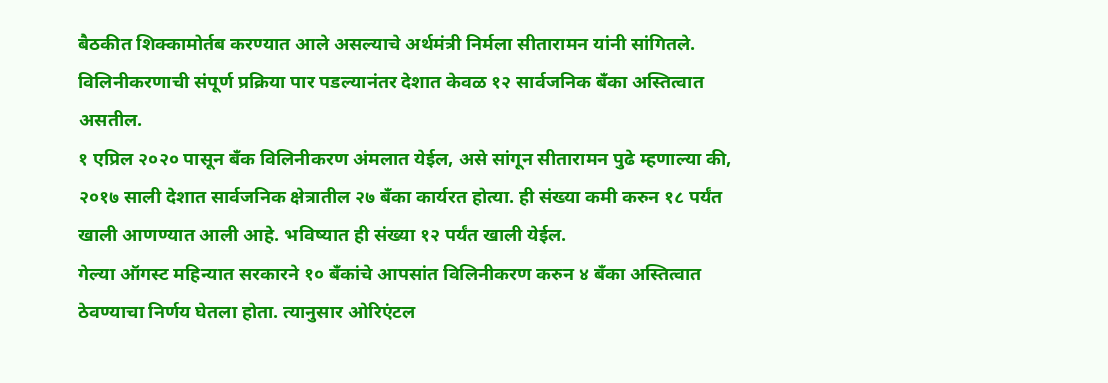बैठकीत शिक्कामोर्तब करण्यात आले असल्याचे अर्थमंत्री निर्मला सीतारामन यांनी सांगितले. विलिनीकरणाची संपूर्ण प्रक्रिया पार पडल्यानंतर देशात केवळ १२ सार्वजनिक बँका अस्तित्वात असतील.
१ एप्रिल २०२० पासून बँक विलिनीकरण अंमलात येईल, असे सांगून सीतारामन पुढे म्हणाल्या की, २०१७ साली देशात सार्वजनिक क्षेत्रातील २७ बँका कार्यरत होत्या. ही संख्या कमी करुन १८ पर्यंत खाली आणण्यात आली आहे. भविष्यात ही संख्या १२ पर्यंत खाली येईल.
गेल्या ऑगस्ट महिन्यात सरकारने १० बँकांचे आपसांत विलिनीकरण करुन ४ बँका अस्तित्वात ठेवण्याचा निर्णय घेतला होता. त्यानुसार ओरिएंटल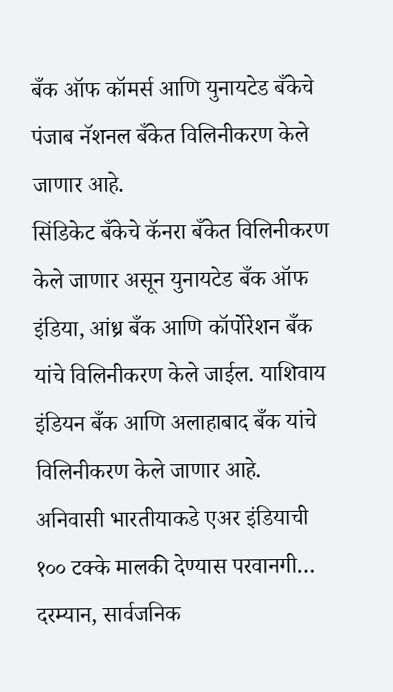बँक ऑफ कॉमर्स आणि युनायटेड बँकेचे पंजाब नॅशनल बँकेत विलिनीकरण केले जाणार आहे.
सिंडिकेट बँकेचे कॅनरा बँकेत विलिनीकरण केले जाणार असून युनायटेड बँक ऑफ इंडिया, आंध्र बँक आणि कॉर्पोरेशन बँक यांचे विलिनीकरण केले जाईल. याशिवाय इंडियन बँक आणि अलाहाबाद बँक यांचे विलिनीकरण केले जाणार आहे.
अनिवासी भारतीयाकडे एअर इंडियाची १०० टक्के मालकी देण्यास परवानगी…
दरम्यान, सार्वजनिक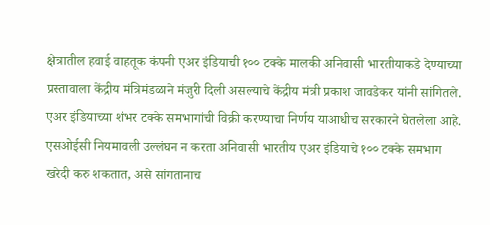क्षेत्रातील हवाई वाहतूक कंपनी एअर इंडियाची १०० टक्के मालकी अनिवासी भारतीयाकडे देण्याच्या प्रस्तावाला केंद्रीय मंत्रिमंडळाने मंजुरी दिली असल्याचे केंद्रीय मंत्री प्रकाश जावडेकर यांनी सांगितले. एअर इंडियाच्या शंभर टक्के समभागांची विक्री करण्याचा निर्णय याआधीच सरकारने घेतलेला आहे. एसओईसी नियमावली उल्लंघन न करता अनिवासी भारतीय एअर इंडियाचे १०० टक्के समभाग खरेदी करु शकतात, असे सांगतानाच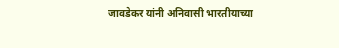जावडेकर यांनी अनिवासी भारतीयाच्या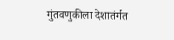गुंतवणुकीला देशातंर्गत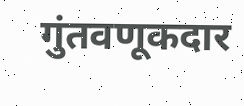गुंतवणूकदार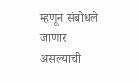म्हणून संबोधले जाणार असल्याची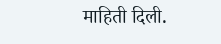माहिती दिली.